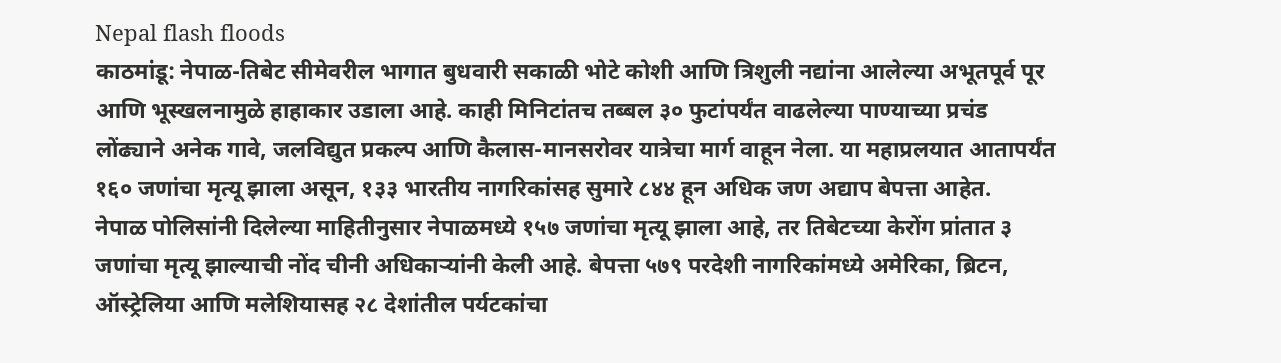Nepal flash floods
काठमांडू: नेपाळ-तिबेट सीमेवरील भागात बुधवारी सकाळी भोटे कोशी आणि त्रिशुली नद्यांना आलेल्या अभूतपूर्व पूर आणि भूस्खलनामुळे हाहाकार उडाला आहे. काही मिनिटांतच तब्बल ३० फुटांपर्यंत वाढलेल्या पाण्याच्या प्रचंड लोंढ्याने अनेक गावे, जलविद्युत प्रकल्प आणि कैलास-मानसरोवर यात्रेचा मार्ग वाहून नेला. या महाप्रलयात आतापर्यंत १६० जणांचा मृत्यू झाला असून, १३३ भारतीय नागरिकांसह सुमारे ८४४ हून अधिक जण अद्याप बेपत्ता आहेत.
नेपाळ पोलिसांनी दिलेल्या माहितीनुसार नेपाळमध्ये १५७ जणांचा मृत्यू झाला आहे, तर तिबेटच्या केरोंग प्रांतात ३ जणांचा मृत्यू झाल्याची नोंद चीनी अधिकाऱ्यांनी केली आहे. बेपत्ता ५७९ परदेशी नागरिकांमध्ये अमेरिका, ब्रिटन, ऑस्ट्रेलिया आणि मलेशियासह २८ देशांतील पर्यटकांचा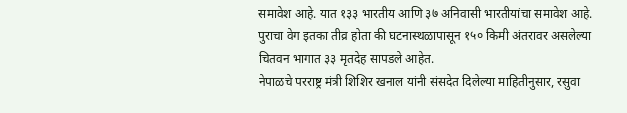समावेश आहे. यात १३३ भारतीय आणि ३७ अनिवासी भारतीयांचा समावेश आहे. पुराचा वेग इतका तीव्र होता की घटनास्थळापासून १५० किमी अंतरावर असलेल्या चितवन भागात ३३ मृतदेह सापडले आहेत.
नेपाळचे परराष्ट्र मंत्री शिशिर खनाल यांनी संसदेत दिलेल्या माहितीनुसार, रसुवा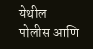येथील पोलीस आणि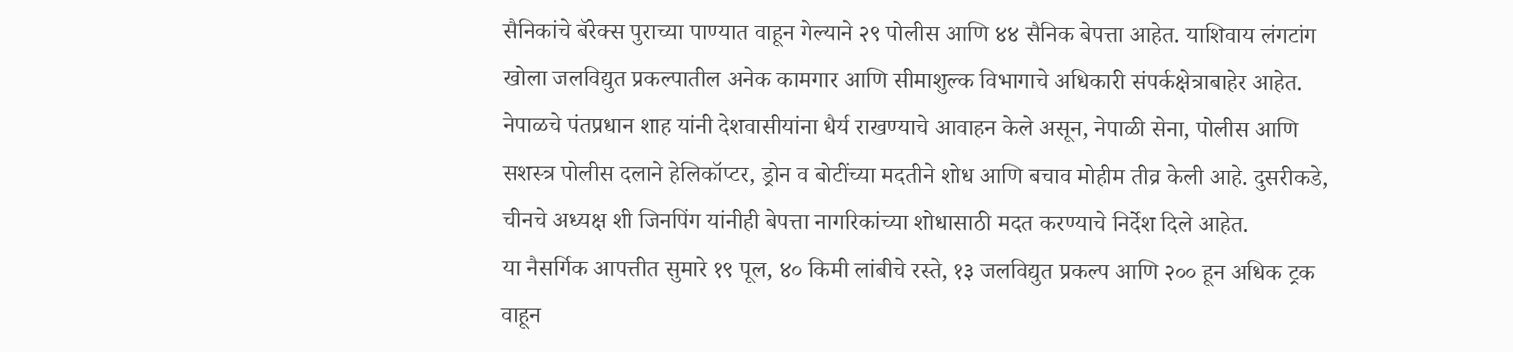सैनिकांचे बॅरेक्स पुराच्या पाण्यात वाहून गेल्याने २९ पोलीस आणि ४४ सैनिक बेपत्ता आहेत. याशिवाय लंगटांग खोला जलविद्युत प्रकल्पातील अनेक कामगार आणि सीमाशुल्क विभागाचे अधिकारी संपर्कक्षेत्राबाहेर आहेत.
नेपाळचे पंतप्रधान शाह यांनी देशवासीयांना धैर्य राखण्याचे आवाहन केले असून, नेपाळी सेना, पोलीस आणि सशस्त्र पोलीस दलाने हेलिकॉप्टर, ड्रोन व बोटींच्या मदतीने शोध आणि बचाव मोहीम तीव्र केली आहे. दुसरीकडे, चीनचे अध्यक्ष शी जिनपिंग यांनीही बेपत्ता नागरिकांच्या शोधासाठी मदत करण्याचे निर्देश दिले आहेत.
या नैसर्गिक आपत्तीत सुमारे १९ पूल, ४० किमी लांबीचे रस्ते, १३ जलविद्युत प्रकल्प आणि २०० हून अधिक ट्रक वाहून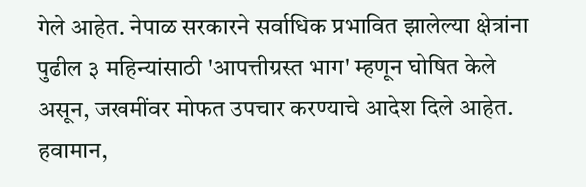गेले आहेत. नेपाळ सरकारने सर्वाधिक प्रभावित झालेल्या क्षेत्रांना पुढील ३ महिन्यांसाठी 'आपत्तीग्रस्त भाग' म्हणून घोषित केले असून, जखमींवर मोफत उपचार करण्याचे आदेश दिले आहेत. हवामान,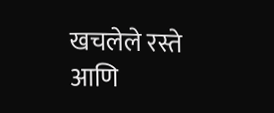खचलेले रस्ते आणि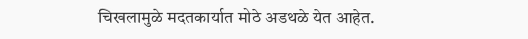चिखलामुळे मदतकार्यात मोठे अडथळे येत आहेत.